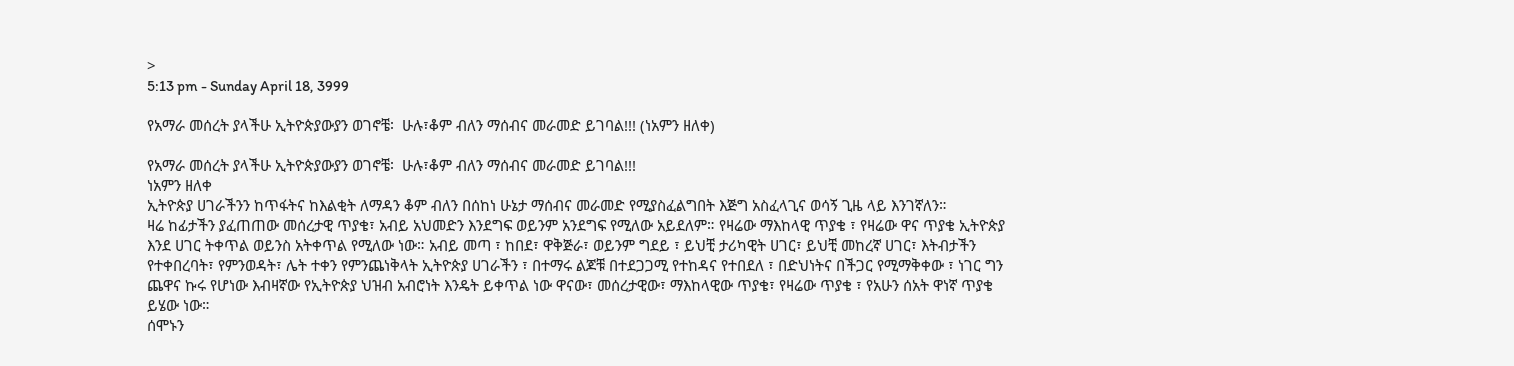>
5:13 pm - Sunday April 18, 3999

የአማራ መሰረት ያላችሁ ኢትዮጵያውያን ወገኖቼ፡  ሁሉ፣ቆም ብለን ማሰብና መራመድ ይገባል!!! (ነአምን ዘለቀ)

የአማራ መሰረት ያላችሁ ኢትዮጵያውያን ወገኖቼ፡  ሁሉ፣ቆም ብለን ማሰብና መራመድ ይገባል!!!
ነአምን ዘለቀ
ኢትዮጵያ ሀገራችንን ከጥፋትና ከእልቂት ለማዳን ቆም ብለን በሰከነ ሁኔታ ማሰብና መራመድ የሚያስፈልግበት እጅግ አስፈላጊና ወሳኝ ጊዜ ላይ እንገኛለን።
ዛሬ ከፊታችን ያፈጠጠው መሰረታዊ ጥያቄ፣ አብይ አህመድን እንደግፍ ወይንም አንደግፍ የሚለው አይደለም። የዛሬው ማእከላዊ ጥያቄ ፣ የዛሬው ዋና ጥያቄ ኢትዮጵያ እንደ ሀገር ትቀጥል ወይንስ አትቀጥል የሚለው ነው። አብይ መጣ ፣ ከበደ፣ ዋቅጅራ፣ ወይንም ግደይ ፣ ይህቺ ታሪካዊት ሀገር፣ ይህቺ መከረኛ ሀገር፣ እትብታችን የተቀበረባት፣ የምንወዳት፣ ሌት ተቀን የምንጨነቅላት ኢትዮጵያ ሀገራችን ፣ በተማሩ ልጆቹ በተደጋጋሚ የተከዳና የተበደለ ፣ በድህነትና በችጋር የሚማቅቀው ፣ ነገር ግን ጨዋና ኩሩ የሆነው እብዛኛው የኢትዮጵያ ህዝብ አብሮነት እንዴት ይቀጥል ነው ዋናው፣ መሰረታዊው፣ ማእከላዊው ጥያቄ፣ የዛሬው ጥያቄ ፣ የአሁን ሰአት ዋነኛ ጥያቄ ይሄው ነው።
ሰሞኑን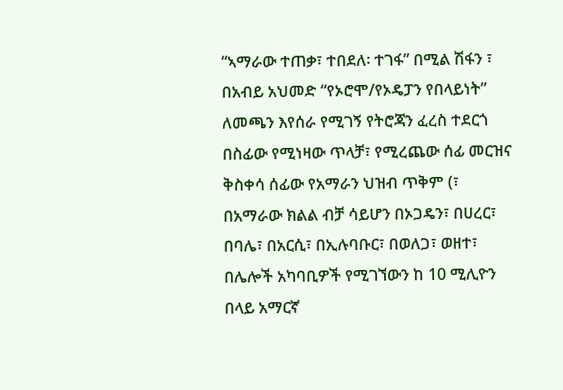“ኣማራው ተጠቃ፣ ተበደለ፡ ተገፋ” በሚል ሽፋን ፣ በአብይ አህመድ “የኦሮሞ/የኦዴፓን የበላይነት” ለመጫን እየሰራ የሚገኝ የትሮጃን ፈረስ ተደርጎ በስፊው የሚነዛው ጥላቻ፣ የሚረጨው ሰፊ መርዝና ቅስቀሳ ሰፊው የአማራን ህዝብ ጥቅም (፣ በአማራው ክልል ብቻ ሳይሆን በኦጋዴን፣ በሀረር፣ በባሌ፣ በአርሲ፣ በኢሉባቡር፣ በወለጋ፣ ወዘተ፣ በሌሎች አካባቢዎች የሚገኘውን ከ 10 ሚሊዮን በላይ አማርኛ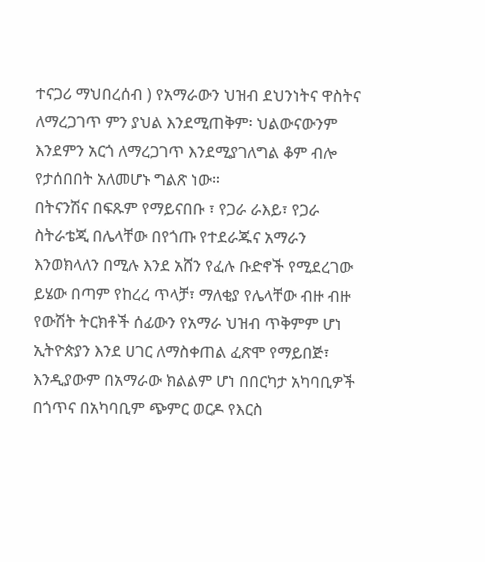ተናጋሪ ማህበረሰብ ) የአማራውን ህዝብ ደህንነትና ዋስትና ለማረጋገጥ ምን ያህል እንደሚጠቅም፡ ህልውናውንም እንደምን አርጎ ለማረጋገጥ እንደሚያገለግል ቆም ብሎ የታሰበበት አለመሆኑ ግልጽ ነው።
በትናንሽና በፍጹም የማይናበቡ ፣ የጋራ ራእይ፣ የጋራ ስትራቴጂ በሌላቸው በየጎጡ የተደራጁና አማራን እንወክላለን በሚሉ እንደ አሸን የፈሉ ቡድኖች የሚደረገው ይሄው በጣም የከረረ ጥላቻ፣ ማለቂያ የሌላቸው ብዙ ብዙ የውሽት ትርክቶች ሰፊውን የአማራ ህዝብ ጥቅምም ሆነ ኢትዮጵያን እንደ ሀገር ለማስቀጠል ፈጽሞ የማይበጅ፣ እንዲያውም በአማራው ክልልም ሆነ በበርካታ አካባቢዎች በጎጥና በአካባቢም ጭምር ወርዶ የእርስ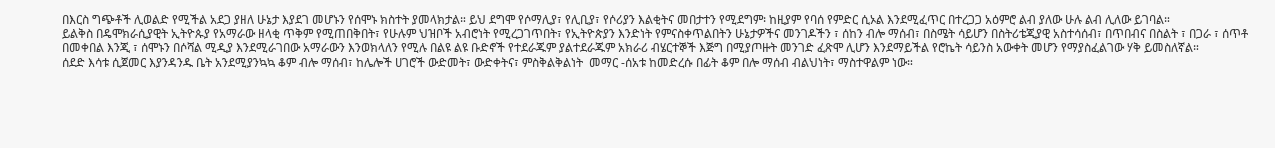በእርስ ግጭቶች ሊወልድ የሚችል አደጋ ያዘለ ሁኔታ እያደገ መሆኑን የሰሞኑ ክስተት ያመላክታል። ይህ ደግሞ የሶማሊያ፣ የሊቢያ፣ የሶሪያን እልቂትና መበታተን የሚደግም፡ ከዚያም የባሰ የምድር ሲኦል እንደሚፈጥር በተረጋጋ አዕምሮ ልብ ያለው ሁሉ ልብ ሊለው ይገባል።
ይልቅስ በዴሞክራሲያዊት ኢትዮጱያ የአማራው ዘላቂ ጥቅም የሚጠበቅበት፣ የሁሉም ህዝቦች አብሮነት የሚረጋገጥበት፣ የኢትዮጵያን እንድነት የምናስቀጥልበትን ሁኔታዎችና መንገዶችን ፣ ሰከን ብሎ ማሰብ፣ በስሜት ሳይሆን በስትሪቴጂያዊ አስተሳሰብ፣ በጥበብና በስልት ፣ በጋራ ፣ ሰጥቶ በመቀበል እንጂ ፣ ሰሞኑን በሶሻል ሚዲያ እንደሚራገበው አማራውን እንወክላለን የሚሉ በልዩ ልዩ ቡድኖች የተደራጁም ያልተደራጁም አክራሪ ብሄርተኞች እጅግ በሚያጦዙት መንገድ ፈጽሞ ሊሆን እንደማይችል የሮኬት ሳይንስ አውቀት መሆን የማያስፈልገው ሃቅ ይመስለኛል።
ሰደድ እሳቱ ሲጀመር እያንዳንዱ ቤት አንደሚያንኳኳ ቆም ብሎ ማሰብ፣ ከሌሎች ሀገሮች ውድመት፣ ውድቀትና፣ ምስቅልቅልነት  መማር -ሰአቱ ከመድረሱ በፊት ቆም በሎ ማሰብ ብልህነት፣ ማስተዋልም ነው።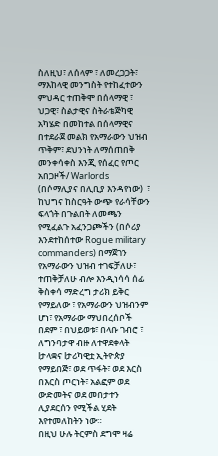ስለዚህ፣ ለሰላም ፣ ለመረጋጋት፣ ማእከላዊ መንግስት የተከፈተውን ምህዳር ተጠቅሞ በሰላማዊ ፣ ህጋዊ፣ ስልታዊና ስትራቴጅካዊ አካሄድ በመከተል በሰላማዊና በተደራጀ መልክ የአማራውን ህዝብ ጥቅም፣ ደህንነት ለማሰጠበቅ መንቀሳቀስ እንጂ የሰፈር የጦር አበጋዞች/ Warlords  (በሶማሊያና በሊቢያ እንዳየነው)  ፣ ከህግና ከስርዓት ውጭ የራሳቸውን ፍላጎት በጉልበት ለመጫን የሚፈልጉ አፈንጋጮችን (በሶሪያ እንደተከሰተው Rogue military commanders) በማጀገን የአማራውን ህዝብ ተገፍቻለሁ፣ ተጠቅቻለሁ ብሎ እንዲነሳሳ ሰፊ ቅስቀሳ ማድረግ ታሪክ ይቅር የማይለው ፣ የአማራውን ህዝብንም ሆነ፣ የአማራው ማህበረሰቦች በደም ፣ በህይወቱ፣ በላቡ ገብሮ ፣ ለግንባታዋ ብዙ ለተዋደቀላት lታላቋና lታሪካዊቷ ኢትዮጵያ  የማይበጅ፣ ወደ ጥፋት፣ ወደ እርስ በእርስ ጦርነት፣ አልፎም ወደ ውድመትና ወደ መበታተን ሊያደርሰን የሚችል ሂደት እየተመለከትን ነው።
በዚህ ሁሉ ትርምስ ደግሞ ዛሬ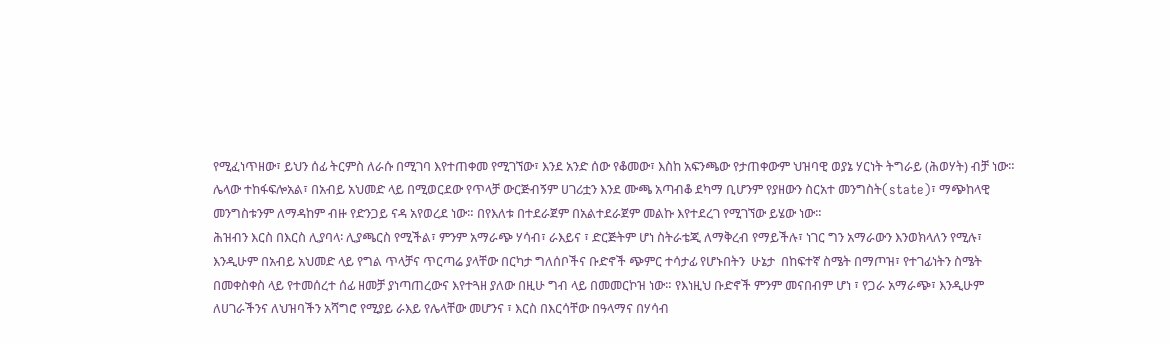የሚፈነጥዘው፣ ይህን ሰፊ ትርምስ ለራሱ በሚገባ እየተጠቀመ የሚገኘው፣ እንደ አንድ ሰው የቆመው፣ እስከ አፍንጫው የታጠቀውም ህዝባዊ ወያኔ ሃርነት ትግራይ (ሕወሃት) ብቻ ነው። ሌላው ተከፋፍሎአል፣ በአብይ አህመድ ላይ በሚወርደው የጥላቻ ውርጅብኝም ሀገሪቷን እንደ ሙጫ አጣብቆ ደካማ ቢሆንም የያዘውን ስርአተ መንግስት(state)፣ ማጭከላዊ መንግስቱንም ለማዳከም ብዙ የድንጋይ ናዳ አየወረደ ነው። በየእለቱ በተደራጀም በአልተደራጀም መልኩ እየተደረገ የሚገኘው ይሄው ነው።
ሕዝብን እርስ በእርስ ሊያባላ፡ ሊያጫርስ የሚችል፣ ምንም አማራጭ ሃሳብ፣ ራእይና ፣ ድርጅትም ሆነ ስትራቴጂ ለማቅረብ የማይችሉ፣ ነገር ግን አማራውን እንወክላለን የሚሉ፣ እንዲሁም በአብይ አህመድ ላይ የግል ጥላቻና ጥርጣሬ ያላቸው በርካታ ግለሰቦችና ቡድኖች ጭምር ተሳታፊ የሆኑበትን  ሁኔታ  በከፍተኛ ስሜት በማጦዝ፣ የተገፊነትን ስሜት በመቀስቀስ ላይ የተመሰረተ ሰፊ ዘመቻ ያነጣጠረውና እየተጓዘ ያለው በዚሁ ግብ ላይ በመመርኮዝ ነው። የእነዚህ ቡድኖች ምንም መናበብም ሆነ ፣ የጋራ አማራጭ፣ እንዲሁም ለሀገራችንና ለህዝባችን አሻግሮ የሚያይ ራእይ የሌላቸው መሆንና ፣ እርስ በእርሳቸው በዓላማና በሃሳብ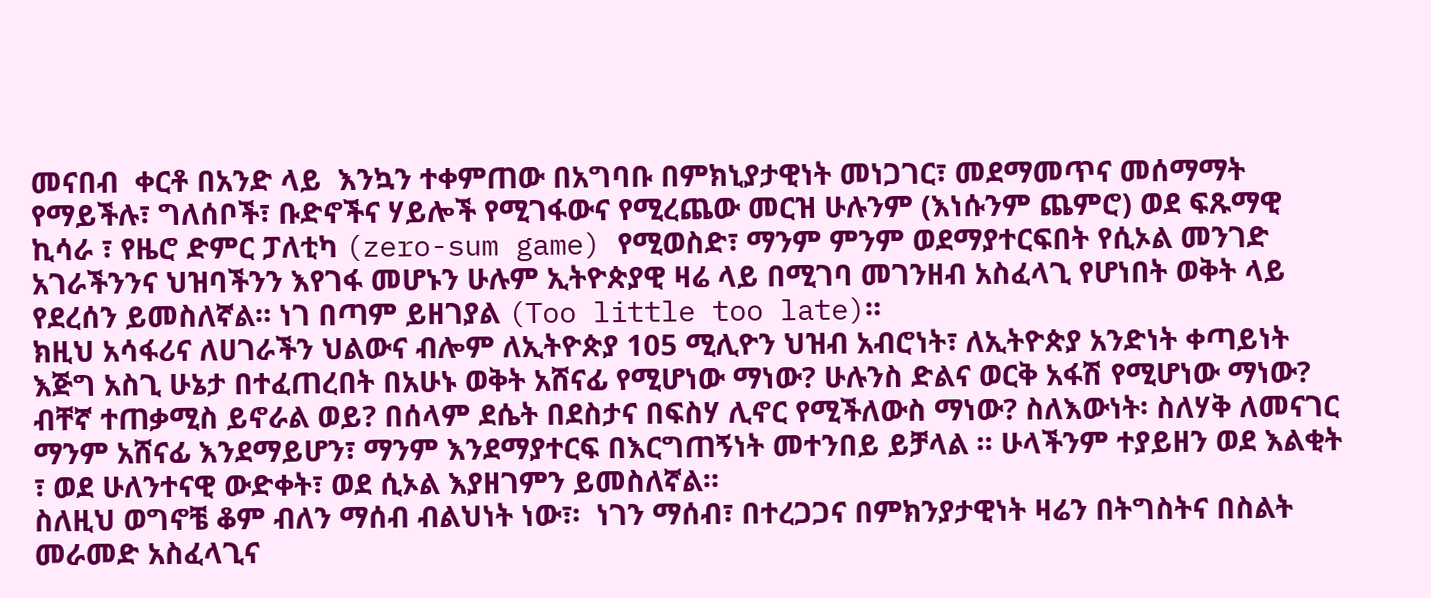መናበብ  ቀርቶ በአንድ ላይ  እንኳን ተቀምጠው በአግባቡ በምክኒያታዊነት መነጋገር፣ መደማመጥና መሰማማት  የማይችሉ፣ ግለሰቦች፣ ቡድኖችና ሃይሎች የሚገፋውና የሚረጨው መርዝ ሁሉንም (እነሱንም ጨምሮ) ወደ ፍጹማዊ ኪሳራ ፣ የዜሮ ድምር ፓለቲካ (zero-sum game) የሚወስድ፣ ማንም ምንም ወደማያተርፍበት የሲኦል መንገድ አገራችንንና ህዝባችንን እየገፋ መሆኑን ሁሉም ኢትዮጵያዊ ዛሬ ላይ በሚገባ መገንዘብ አስፈላጊ የሆነበት ወቅት ላይ የደረሰን ይመስለኛል። ነገ በጣም ይዘገያል (Too little too late)።
ክዚህ አሳፋሪና ለሀገራችን ህልውና ብሎም ለኢትዮጵያ 105 ሚሊዮን ህዝብ አብሮነት፣ ለኢትዮጵያ አንድነት ቀጣይነት እጅግ አስጊ ሁኔታ በተፈጠረበት በአሁኑ ወቅት አሸናፊ የሚሆነው ማነው? ሁሉንስ ድልና ወርቅ አፋሽ የሚሆነው ማነው? ብቸኛ ተጠቃሚስ ይኖራል ወይ? በሰላም ደሴት በደስታና በፍስሃ ሊኖር የሚችለውስ ማነው? ስለእውነት፡ ስለሃቅ ለመናገር ማንም አሸናፊ እንደማይሆን፣ ማንም እንደማያተርፍ በእርግጠኝነት መተንበይ ይቻላል ። ሁላችንም ተያይዘን ወደ እልቂት ፣ ወደ ሁለንተናዊ ውድቀት፣ ወደ ሲኦል እያዘገምን ይመስለኛል።
ስለዚህ ወግኖቼ ቆም ብለን ማሰብ ብልህነት ነው፣፡  ነገን ማሰብ፣ በተረጋጋና በምክንያታዊነት ዛሬን በትግስትና በስልት መራመድ አስፈላጊና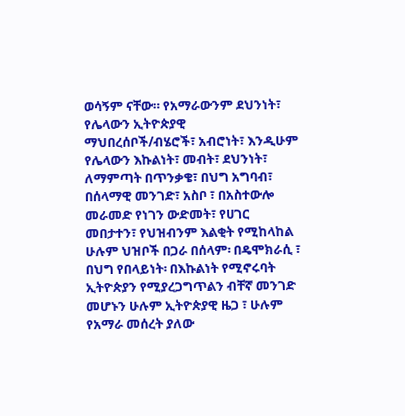ወሳኝም ናቸው። የአማራውንም ደህንነት፣ የሌላውን ኢትዮጵያዊ ማህበረሰቦች/ብሄሮች፣ አብሮነት፣ እንዲሁም  የሌላውን እኩልነት፣ መብት፣ ደህንነት፣ ለማምጣት በጥንቃቄ፣ በህግ አግባብ፣ በሰላማዊ መንገድ፣ አስቦ ፣ በአስተውሎ መራመድ የነገን ውድመት፣ የሀገር መበታተን፣ የህዝብንም እልቂት የሚከላከል ሁሉም ህዝቦች በጋራ በሰላም፡ በዴሞክራሲ ፣ በህግ የበላይነት፡ በእኩልነት የሚኖሩባት ኢትዮጵያን የሚያረጋግጥልን ብቸኛ መንገድ መሆኑን ሁሉም ኢትዮጵያዊ ዜጋ ፣ ሁሉም የአማራ መሰረት ያለው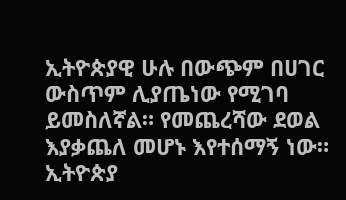ኢትዮጵያዊ ሁሉ በውጭም በሀገር ውስጥም ሊያጤነው የሚገባ ይመስለኛል። የመጨረሻው ደወል እያቃጨለ መሆኑ እየተሰማኝ ነው። ኢትዮጵያ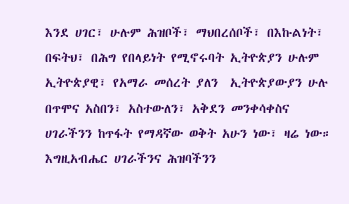እንደ ሀገር፣ ሁሉም ሕዝቦች፣ ማህበረሰቦች፣ በእኩልነት፣ በፍትህ፣ በሕግ የበላይነት የሚኖሩባት ኢትዮጵያን ሁሉም ኢትዮጵያዊ፣ የአማራ መሰረት ያለን  ኢትዮጵያውያን ሁሉ በጥሞና አስበን፣ አስተውለን፣ አቅደን መንቀሳቀስና ሀገራችንን ከጥፋት የማዳኛው ወቅት አሁን ነው፣ ዛሬ ነው።
እግዚአብሔር ሀገራችንና ሕዝባችንን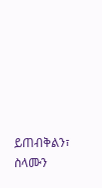ይጠብቅልን፣ ስላሙን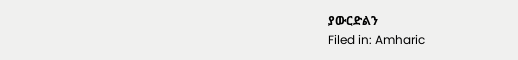ያውርድልን
Filed in: Amharic